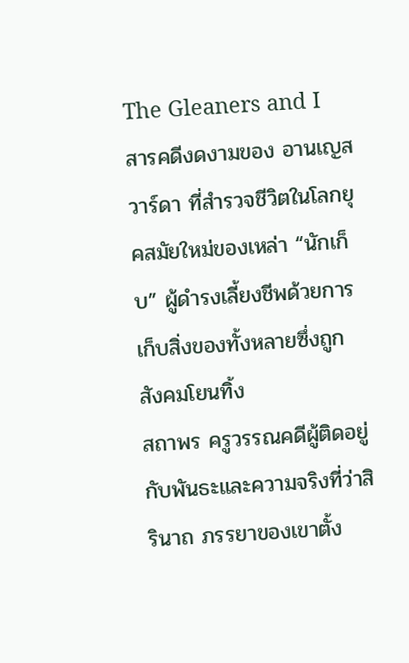The Gleaners and I
สารคดีงดงามของ อานเญส วาร์ดา ที่สำรวจชีวิตในโลกยุคสมัยใหม่ของเหล่า “นักเก็บ” ผู้ดำรงเลี้ยงชีพด้วยการเก็บสิ่งของทั้งหลายซึ่งถูกสังคมโยนทิ้ง
สถาพร ครูวรรณคดีผู้ติดอยู่กับพันธะและความจริงที่ว่าสิรินาถ ภรรยาของเขาตั้ง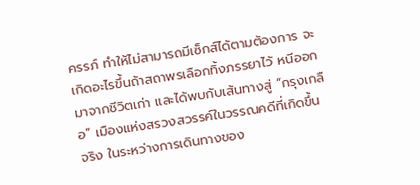ครรภ์ ทำให้ไม่สามารถมีเซ็กส์ได้ตามต้องการ จะเกิดอะไรขึ้นถ้าสถาพรเลือกทิ้งภรรยาไว้ หนีออกมาจากชีวิตเก่า และได้พบกับเส้นทางสู่ “กรุงเกลือ” เมืองแห่งสรวงสวรรค์ในวรรณคดีที่เกิดขึ้นจริง ในระหว่างการเดินทางของ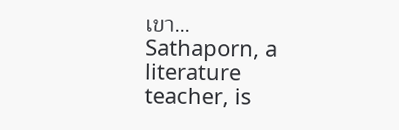เขา…
Sathaporn, a literature teacher, is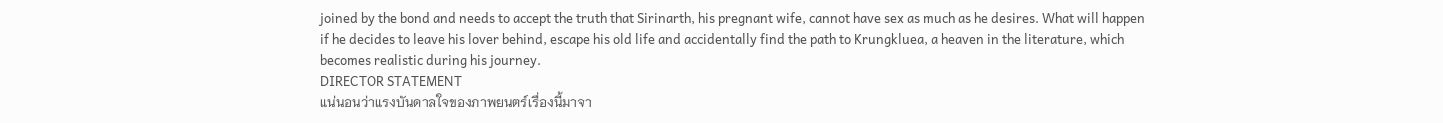joined by the bond and needs to accept the truth that Sirinarth, his pregnant wife, cannot have sex as much as he desires. What will happen if he decides to leave his lover behind, escape his old life and accidentally find the path to Krungkluea, a heaven in the literature, which becomes realistic during his journey.
DIRECTOR STATEMENT
แน่นอนว่าแรงบันดาลใจของภาพยนตร์เรื่องนี้มาจา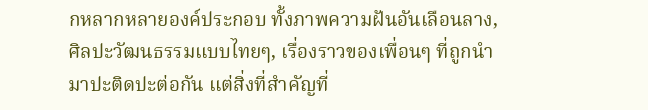กหลากหลายองค์ประกอบ ทั้งภาพความฝันอันเลือนลาง, ศิลปะวัฒนธรรมแบบไทยๆ, เรื่องราวของเพื่อนๆ ที่ถูกนำมาปะติดปะต่อกัน แต่สิ่งที่สำคัญที่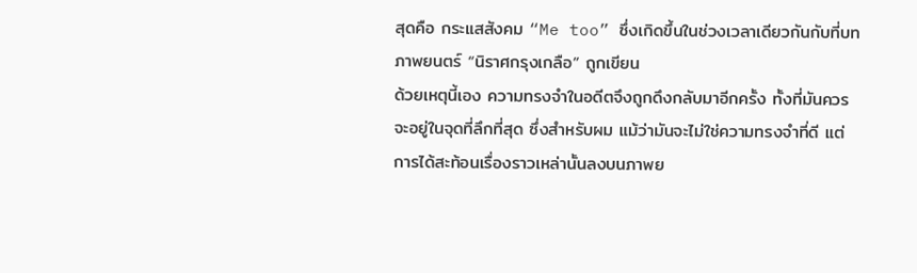สุดคือ กระแสสังคม “Me too” ซึ่งเกิดขึ้นในช่วงเวลาเดียวกันกับที่บทภาพยนตร์ “นิราศกรุงเกลือ” ถูกเขียน
ด้วยเหตุนี้เอง ความทรงจำในอดีตจึงถูกดึงกลับมาอีกครั้ง ทั้งที่มันควรจะอยู่ในจุดที่ลึกที่สุด ซึ่งสำหรับผม แม้ว่ามันจะไม่ใช่ความทรงจำที่ดี แต่การได้สะท้อนเรื่องราวเหล่านั้นลงบนภาพย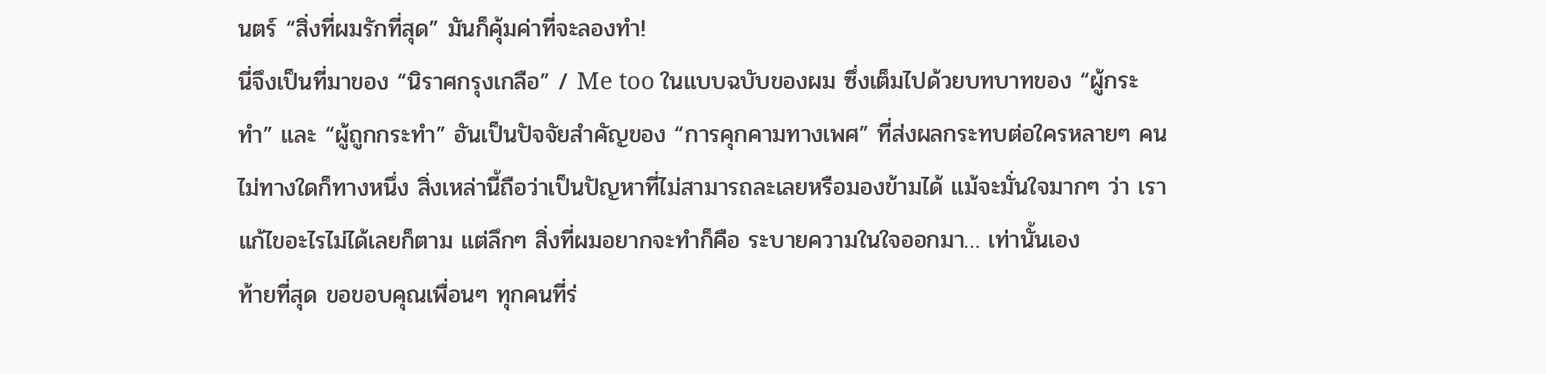นตร์ “สิ่งที่ผมรักที่สุด” มันก็คุ้มค่าที่จะลองทำ!
นี่จึงเป็นที่มาของ “นิราศกรุงเกลือ” / Me too ในแบบฉบับของผม ซึ่งเต็มไปด้วยบทบาทของ “ผู้กระทำ” และ “ผู้ถูกกระทำ” อันเป็นปัจจัยสำคัญของ “การคุกคามทางเพศ” ที่ส่งผลกระทบต่อใครหลายๆ คน ไม่ทางใดก็ทางหนึ่ง สิ่งเหล่านี้ถือว่าเป็นปัญหาที่ไม่สามารถละเลยหรือมองข้ามได้ แม้จะมั่นใจมากๆ ว่า เราแก้ไขอะไรไม่ได้เลยก็ตาม แต่ลึกๆ สิ่งที่ผมอยากจะทำก็คือ ระบายความในใจออกมา… เท่านั้นเอง
ท้ายที่สุด ขอขอบคุณเพื่อนๆ ทุกคนที่ร่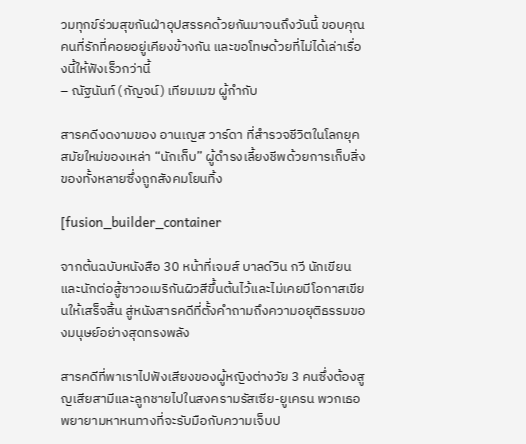วมทุกข์ร่วมสุขกันฝ่าอุปสรรคด้วยกันมาจนถึงวันนี้ ขอบคุณคนที่รักที่คอยอยู่เคียงข้างกัน และขอโทษด้วยที่ไม่ได้เล่าเรื่องนี้ให้ฟังเร็วกว่านี้
– ณัฐนันท์ (กัญจน์) เทียมเมฆ ผู้กำกับ

สารคดีงดงามของ อานเญส วาร์ดา ที่สำรวจชีวิตในโลกยุคสมัยใหม่ของเหล่า “นักเก็บ” ผู้ดำรงเลี้ยงชีพด้วยการเก็บสิ่งของทั้งหลายซึ่งถูกสังคมโยนทิ้ง

[fusion_builder_container

จากต้นฉบับหนังสือ 30 หน้าที่เจมส์ บาลด์วิน กวี นักเขียน และนักต่อสู้ชาวอเมริกันผิวสีขึ้นต้นไว้และไม่เคยมีโอกาสเขียนให้เสร็จสิ้น สู่หนังสารคดีที่ตั้งคำถามถึงความอยุติธรรมของมนุษย์อย่างสุดทรงพลัง

สารคดีที่พาเราไปฟังเสียงของผู้หญิงต่างวัย 3 คนซึ่งต้องสูญเสียสามีและลูกชายไปในสงครามรัสเซีย-ยูเครน พวกเธอพยายามหาหนทางที่จะรับมือกับความเจ็บป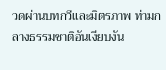วดผ่านบทกวีและมิตรภาพ ท่ามกลางธรรมชาติอันเงียบงัน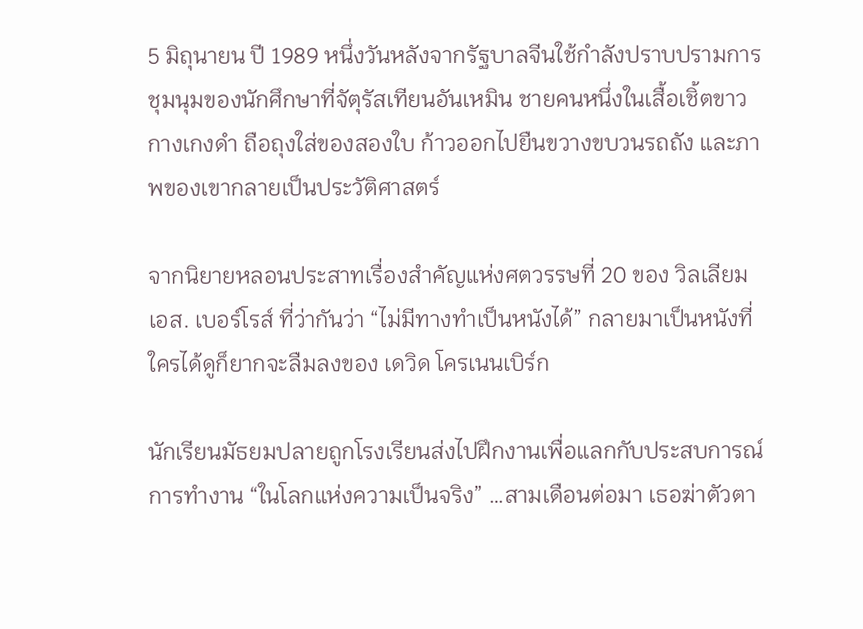5 มิถุนายน ปี 1989 หนึ่งวันหลังจากรัฐบาลจีนใช้กำลังปราบปรามการชุมนุมของนักศึกษาที่จัตุรัสเทียนอันเหมิน ชายคนหนึ่งในเสื้อเชิ้ตขาว กางเกงดำ ถือถุงใส่ของสองใบ ก้าวออกไปยืนขวางขบวนรถถัง และภาพของเขากลายเป็นประวัติศาสตร์

จากนิยายหลอนประสาทเรื่องสำคัญแห่งศตวรรษที่ 20 ของ วิลเลียม เอส. เบอร์โรส์ ที่ว่ากันว่า “ไม่มีทางทำเป็นหนังได้” กลายมาเป็นหนังที่ใครได้ดูก็ยากจะลืมลงของ เดวิด โครเนนเบิร์ก

นักเรียนมัธยมปลายถูกโรงเรียนส่งไปฝึกงานเพื่อแลกกับประสบการณ์การทำงาน “ในโลกแห่งความเป็นจริง” …สามเดือนต่อมา เธอฆ่าตัวตา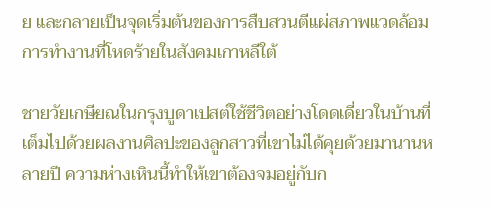ย และกลายเป็นจุดเริ่มต้นของการสืบสวนตีแผ่สภาพแวดล้อมการทำงานที่โหดร้ายในสังคมเกาหลีใต้

ชายวัยเกษียณในกรุงบูดาเปสต์ใช้ชีวิตอย่างโดดเดี่ยวในบ้านที่เต็มไปด้วยผลงานศิลปะของลูกสาวที่เขาไม่ได้คุยด้วยมานานหลายปี ความห่างเหินนี้ทำให้เขาต้องจมอยู่กับก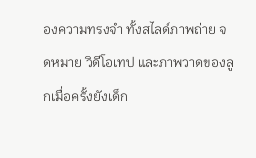องความทรงจำ ทั้งสไลด์ภาพถ่าย จดหมาย วิดีโอเทป และภาพวาดของลูกเมื่อครั้งยังเด็ก